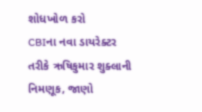શોધખોળ કરો
CBIના નવા ડાયરેક્ટર તરીકે ઋષિકુમાર શુક્લાની નિમણૂક, જાણો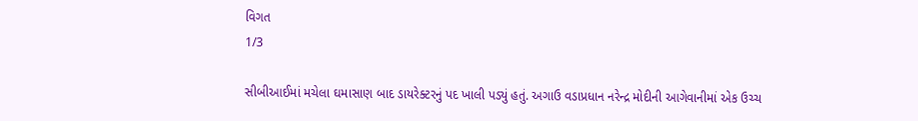વિગત
1/3

સીબીઆઈમાં મચેલા ઘમાસાણ બાદ ડાયરેક્ટરનું પદ ખાલી પડ્યું હતું. અગાઉ વડાપ્રધાન નરેન્દ્ર મોદીની આગેવાનીમાં એક ઉચ્ચ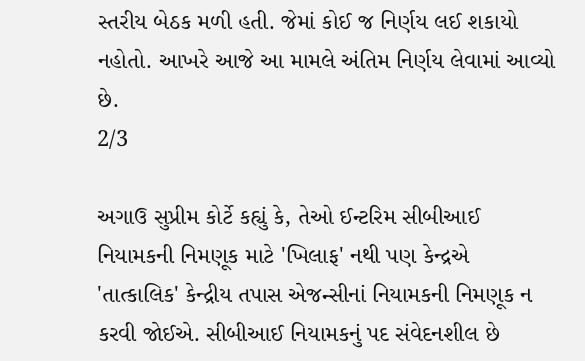સ્તરીય બેઠક મળી હતી. જેમાં કોઈ જ નિર્ણય લઈ શકાયો નહોતો. આખરે આજે આ મામલે અંતિમ નિર્ણય લેવામાં આવ્યો છે.
2/3

અગાઉ સુપ્રીમ કોર્ટે કહ્યું કે, તેઓ ઈન્ટરિમ સીબીઆઈ નિયામકની નિમણૂક માટે 'ખિલાફ' નથી પણ કેન્દ્રએ 'તાત્કાલિક' કેન્દ્રીય તપાસ એજન્સીનાં નિયામકની નિમણૂક ન કરવી જોઈએ. સીબીઆઈ નિયામકનું પદ સંવેદનશીલ છે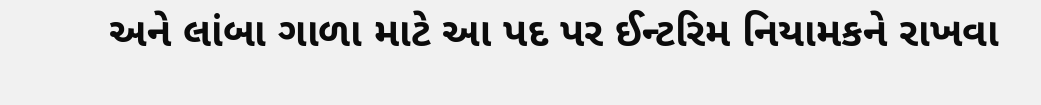અને લાંબા ગાળા માટે આ પદ પર ઈન્ટરિમ નિયામકને રાખવા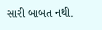સારી બાબત નથી.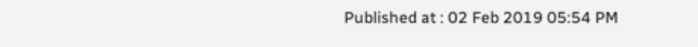Published at : 02 Feb 2019 05:54 PM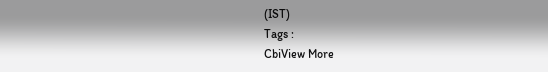(IST)
Tags :
CbiView More